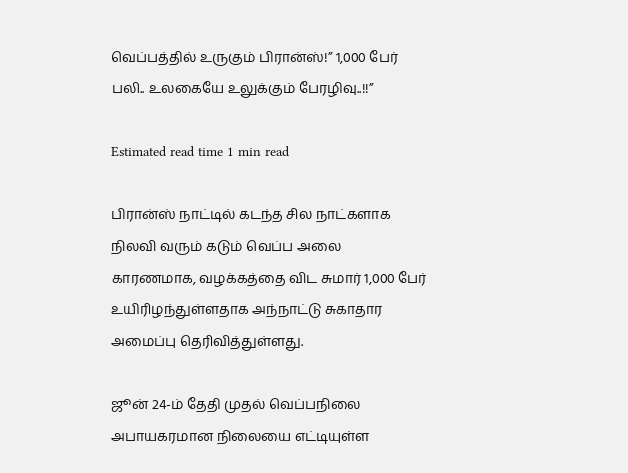வெப்பத்தில் உருகும் பிரான்ஸ்!” 1,000 பேர் பலி.. உலகையே உலுக்கும் பேரழிவு..!!”

Estimated read time 1 min read

பிரான்ஸ் நாட்டில் கடந்த சில நாட்களாக நிலவி வரும் கடும் வெப்ப அலை காரணமாக, வழக்கத்தை விட சுமார் 1,000 பேர் உயிரிழந்துள்ளதாக அந்நாட்டு சுகாதார அமைப்பு தெரிவித்துள்ளது.

ஜூன் 24-ம் தேதி முதல் வெப்பநிலை அபாயகரமான நிலையை எட்டியுள்ள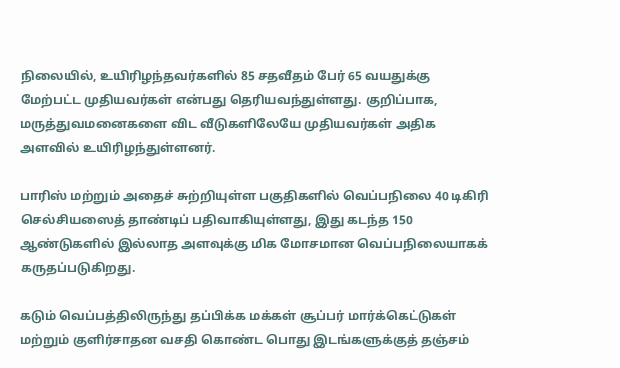நிலையில், உயிரிழந்தவர்களில் 85 சதவீதம் பேர் 65 வயதுக்கு மேற்பட்ட முதியவர்கள் என்பது தெரியவந்துள்ளது. குறிப்பாக, மருத்துவமனைகளை விட வீடுகளிலேயே முதியவர்கள் அதிக அளவில் உயிரிழந்துள்ளனர்.

பாரிஸ் மற்றும் அதைச் சுற்றியுள்ள பகுதிகளில் வெப்பநிலை 40 டிகிரி செல்சியஸைத் தாண்டிப் பதிவாகியுள்ளது, இது கடந்த 150 ஆண்டுகளில் இல்லாத அளவுக்கு மிக மோசமான வெப்பநிலையாகக் கருதப்படுகிறது.

கடும் வெப்பத்திலிருந்து தப்பிக்க மக்கள் சூப்பர் மார்க்கெட்டுகள் மற்றும் குளிர்சாதன வசதி கொண்ட பொது இடங்களுக்குத் தஞ்சம்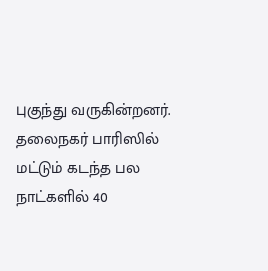புகுந்து வருகின்றனர். தலைநகர் பாரிஸில் மட்டும் கடந்த பல நாட்களில் 40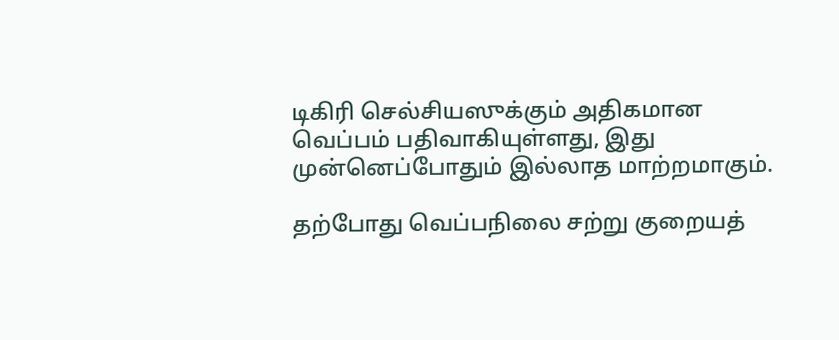டிகிரி செல்சியஸுக்கும் அதிகமான வெப்பம் பதிவாகியுள்ளது, இது முன்னெப்போதும் இல்லாத மாற்றமாகும்.

தற்போது வெப்பநிலை சற்று குறையத்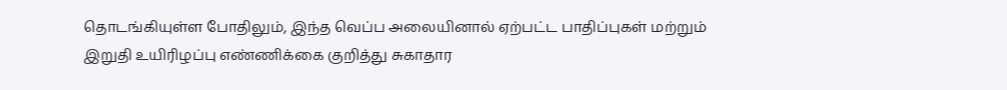தொடங்கியுள்ள போதிலும், இந்த வெப்ப அலையினால் ஏற்பட்ட பாதிப்புகள் மற்றும் இறுதி உயிரிழப்பு எண்ணிக்கை குறித்து சுகாதார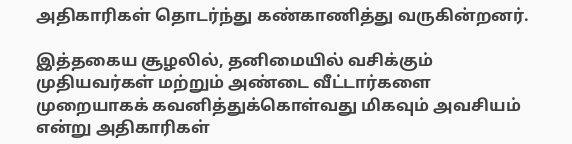அதிகாரிகள் தொடர்ந்து கண்காணித்து வருகின்றனர்.

இத்தகைய சூழலில், தனிமையில் வசிக்கும் முதியவர்கள் மற்றும் அண்டை வீட்டார்களை முறையாகக் கவனித்துக்கொள்வது மிகவும் அவசியம் என்று அதிகாரிகள்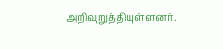அறிவுறுத்தியுள்ளனர்.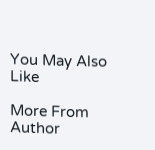You May Also Like

More From Author